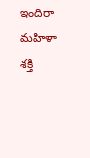ఇందిరా మహిళా శక్తి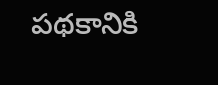పథకానికి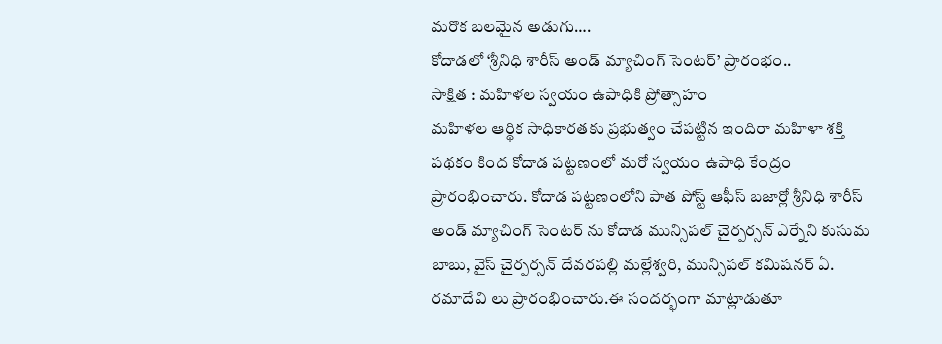మరొక బలమైన అడుగు….
కోదాడలో ‘శ్రీనిధి శారీస్ అండ్ మ్యాచింగ్ సెంటర్’ ప్రారంభం..
సాక్షిత : మహిళల స్వయం ఉపాధికి ప్రోత్సాహం
మహిళల ఆర్థిక సాధికారతకు ప్రభుత్వం చేపట్టిన ఇందిరా మహిళా శక్తి పథకం కింద కోదాడ పట్టణంలో మరో స్వయం ఉపాధి కేంద్రం ప్రారంభించారు. కోదాడ పట్టణంలోని పాత పోస్ట్ ఆఫీస్ బజార్లో శ్రీనిధి శారీస్ అండ్ మ్యాచింగ్ సెంటర్ ను కోదాడ మున్సిపల్ చైర్పర్సన్ ఎర్నేని కుసుమ బాబు, వైస్ చైర్పర్సన్ దేవరపల్లి మల్లేశ్వరి, మున్సిపల్ కమిషనర్ ఏ. రమాదేవి లు ప్రారంభించారు.ఈ సందర్భంగా మాట్లాడుతూ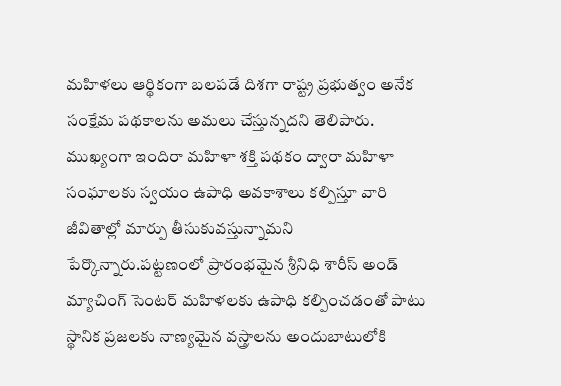మహిళలు ఆర్థికంగా బలపడే దిశగా రాష్ట్ర ప్రభుత్వం అనేక సంక్షేమ పథకాలను అమలు చేస్తున్నదని తెలిపారు. ముఖ్యంగా ఇందిరా మహిళా శక్తి పథకం ద్వారా మహిళా సంఘాలకు స్వయం ఉపాధి అవకాశాలు కల్పిస్తూ వారి జీవితాల్లో మార్పు తీసుకువస్తున్నామని పేర్కొన్నారు.పట్టణంలో ప్రారంభమైన శ్రీనిధి శారీస్ అండ్ మ్యాచింగ్ సెంటర్ మహిళలకు ఉపాధి కల్పించడంతో పాటు స్థానిక ప్రజలకు నాణ్యమైన వస్త్రాలను అందుబాటులోకి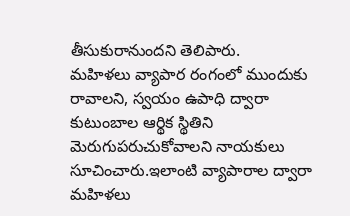తీసుకురానుందని తెలిపారు.
మహిళలు వ్యాపార రంగంలో ముందుకు రావాలని, స్వయం ఉపాధి ద్వారా కుటుంబాల ఆర్థిక స్థితిని మెరుగుపరుచుకోవాలని నాయకులు సూచించారు.ఇలాంటి వ్యాపారాల ద్వారా మహిళలు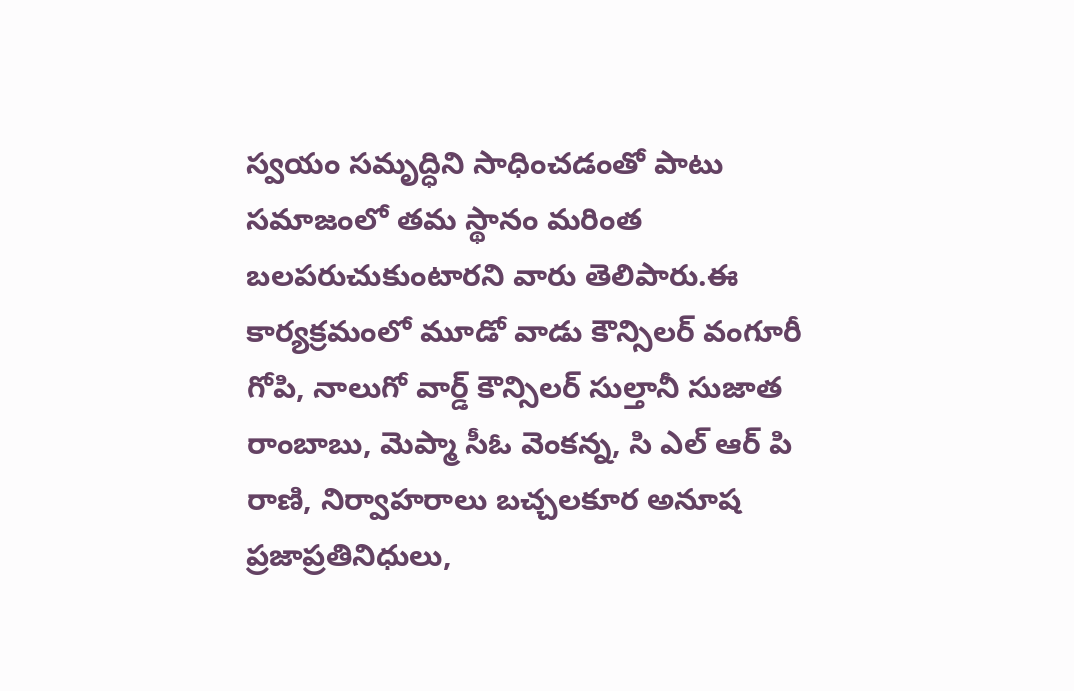స్వయం సమృద్ధిని సాధించడంతో పాటు సమాజంలో తమ స్థానం మరింత బలపరుచుకుంటారని వారు తెలిపారు.ఈ కార్యక్రమంలో మూడో వాడు కౌన్సిలర్ వంగూరీ గోపి, నాలుగో వార్డ్ కౌన్సిలర్ సుల్తానీ సుజాత రాంబాబు, మెప్మా సీఓ వెంకన్న, సి ఎల్ ఆర్ పి రాణి, నిర్వాహరాలు బచ్చలకూర అనూష ప్రజాప్రతినిధులు,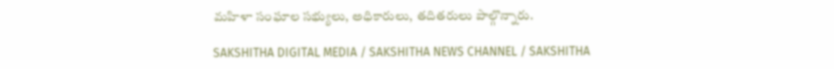మహిళా సంఘాల సభ్యులు, అధికారులు, తదితరులు పాల్గొన్నారు.

SAKSHITHA DIGITAL MEDIA / SAKSHITHA NEWS CHANNEL / SAKSHITHA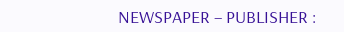NEWSPAPER – PUBLISHER :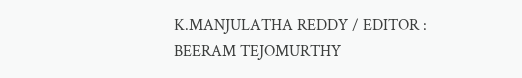K.MANJULATHA REDDY / EDITOR : BEERAM TEJOMURTHY